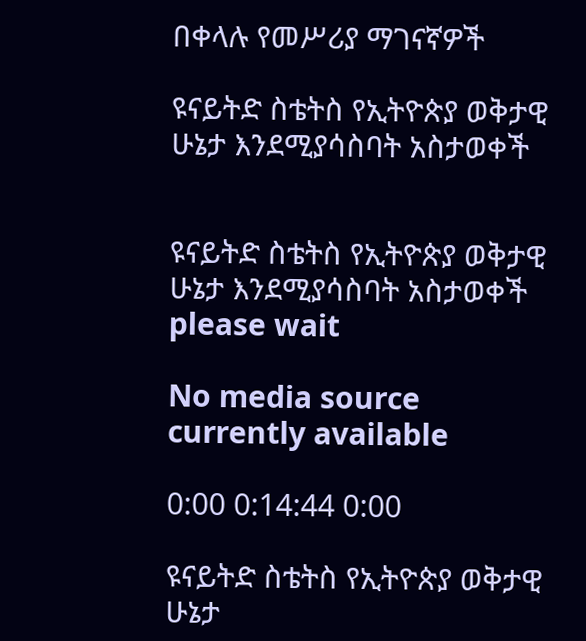በቀላሉ የመሥሪያ ማገናኛዎች

ዩናይትድ ስቴትስ የኢትዮጵያ ወቅታዊ ሁኔታ እንደሚያሳስባት አስታወቀች


ዩናይትድ ስቴትስ የኢትዮጵያ ወቅታዊ ሁኔታ እንደሚያሳስባት አስታወቀች
please wait

No media source currently available

0:00 0:14:44 0:00

ዩናይትድ ስቴትስ የኢትዮጵያ ወቅታዊ ሁኔታ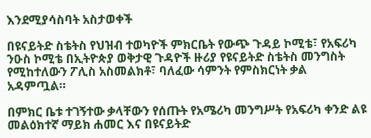እንደሚያሳስባት አስታወቀች

በዩናይትድ ስቴትስ የህዝብ ተወካዮች ምክርቤት የውጭ ጉዳይ ኮሚቴ፣ የአፍሪካ ንዑስ ኮሚቴ በኢትዮጵያ ወቅታዊ ጉዳዮች ዙሪያ የዩናይትድ ስቴትስ መንግስት የሚከተለውን ፖሊስ አስመልክቶ፣ ባለፈው ሳምንት የምስክርነት ቃል አዳምጧል።

በምክር ቤቱ ተገኝተው ቃላቸውን የሰጡት የአሜሪካ መንግሥት የአፍሪካ ቀንድ ልዩ መልዕክተኛ ማይክ ሐመር እና በዩናይትድ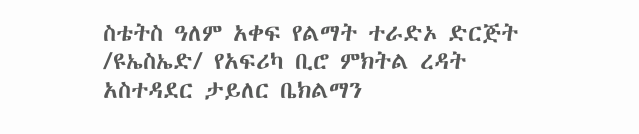ስቴትስ ዓለም አቀፍ የልማት ተራድኦ ድርጅት /ዩኤስኤድ/ የአፍሪካ ቢሮ ምክትል ረዳት አስተዳደር ታይለር ቤክልማን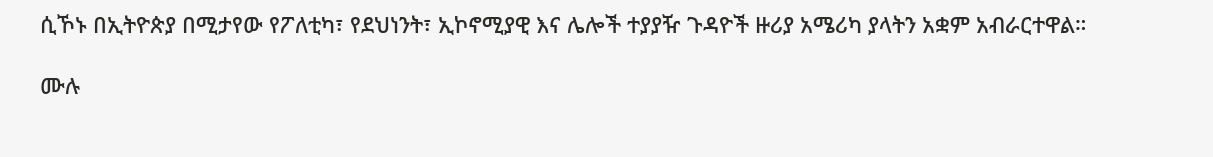ሲኾኑ በኢትዮጵያ በሚታየው የፖለቲካ፣ የደህነንት፣ ኢኮኖሚያዊ እና ሌሎች ተያያዥ ጉዳዮች ዙሪያ አሜሪካ ያላትን አቋም አብራርተዋል።

ሙሉ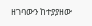ዘገባውን ከተያያዘው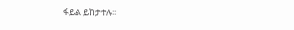ፋይል ይከታተሉ፡፡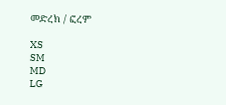መድረክ / ፎረም

XS
SM
MD
LG